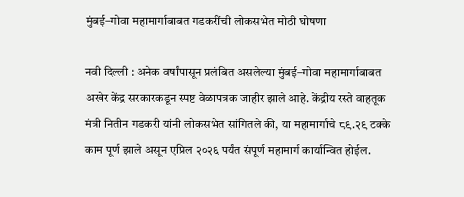मुंबई–गोवा महामार्गाबाबत गडकरींची लोकसभेत मोठी घोषणा

नवी दिल्ली : अनेक वर्षांपासून प्रलंबित असलेल्या मुंबई–गोवा महामार्गाबाबत अखेर केंद्र सरकारकडून स्पष्ट वेळापत्रक जाहीर झाले आहे. केंद्रीय रस्ते वाहतूक मंत्री नितीन गडकरी यांनी लोकसभेत सांगितले की, या महामार्गाचे ८९.२९ टक्के काम पूर्ण झाले असून एप्रिल २०२६ पर्यंत संपूर्ण महामार्ग कार्यान्वित होईल.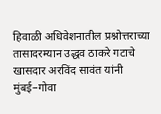हिवाळी अधिवेशनातील प्रश्नोत्तराच्या तासादरम्यान उद्धव ठाकरे गटाचे खासदार अरविंद सावंत यांनी मुंबई–गोवा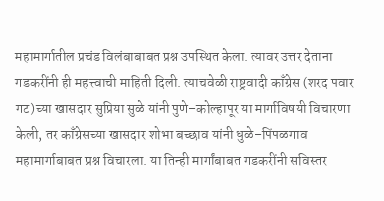महामार्गातील प्रचंड विलंबाबाबत प्रश्न उपस्थित केला. त्यावर उत्तर देताना गडकरींनी ही महत्त्वाची माहिती दिली. त्याचवेळी राष्ट्रवादी काँग्रेस (शरद पवार गट)च्या खासदार सुप्रिया सुळे यांनी पुणे–कोल्हापूर या मार्गाविषयी विचारणा केली, तर काँग्रेसच्या खासदार शोभा बच्छाव यांनी धुळे–पिंपळगाव महामार्गाबाबत प्रश्न विचारला. या तिन्ही मार्गांबाबत गडकरींनी सविस्तर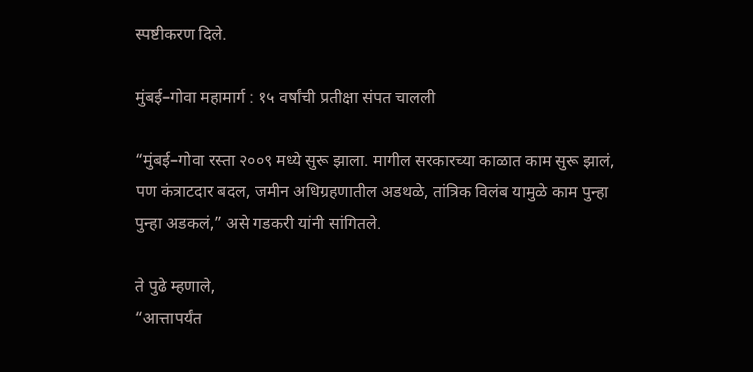स्पष्टीकरण दिले.

मुंबई–गोवा महामार्ग : १५ वर्षांची प्रतीक्षा संपत चालली

“मुंबई–गोवा रस्ता २००९ मध्ये सुरू झाला. मागील सरकारच्या काळात काम सुरू झालं, पण कंत्राटदार बदल, जमीन अधिग्रहणातील अडथळे, तांत्रिक विलंब यामुळे काम पुन्हा पुन्हा अडकलं,” असे गडकरी यांनी सांगितले.

ते पुढे म्हणाले,
“आत्तापर्यंत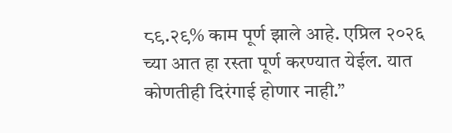८९.२९% काम पूर्ण झाले आहे. एप्रिल २०२६ च्या आत हा रस्ता पूर्ण करण्यात येईल. यात कोणतीही दिरंगाई होणार नाही.”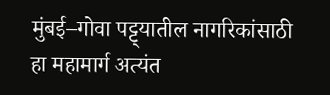मुंबई–गोवा पट्ट्यातील नागरिकांसाठी हा महामार्ग अत्यंत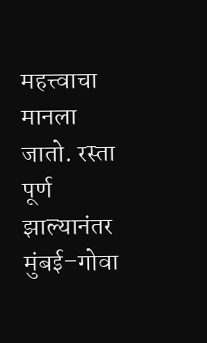महत्त्वाचा मानला जातो. रस्ता पूर्ण झाल्यानंतर मुंबई–गोवा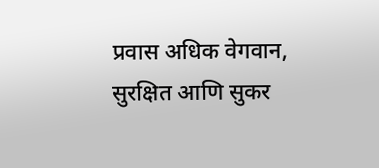प्रवास अधिक वेगवान, सुरक्षित आणि सुकर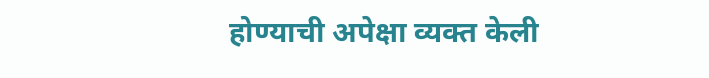होण्याची अपेक्षा व्यक्त केली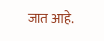जात आहे.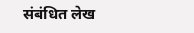संबंधित लेख